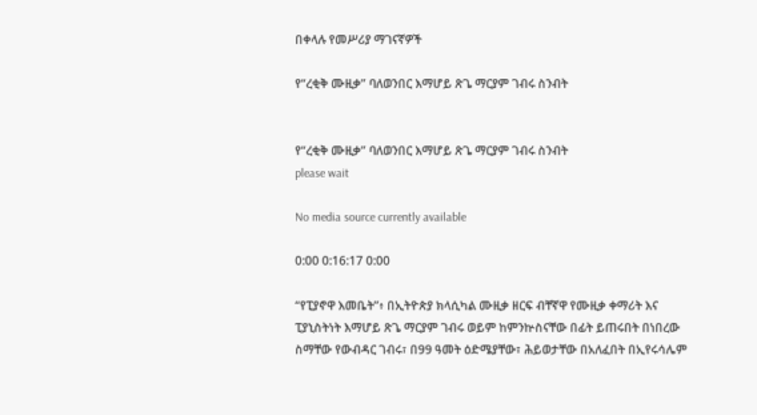በቀላሉ የመሥሪያ ማገናኛዎች

የ“ረቂቅ ሙዚቃ” ባለወንበር እማሆይ ጽጌ ማርያም ገብሩ ስንብት


የ“ረቂቅ ሙዚቃ” ባለወንበር እማሆይ ጽጌ ማርያም ገብሩ ስንብት
please wait

No media source currently available

0:00 0:16:17 0:00

“የፒያኖዋ እመቤት”፥ በኢትዮጵያ ክላሲካል ሙዚቃ ዘርፍ ብቸኛዋ የሙዚቃ ቀማሪት እና ፒያኒስትነት እማሆይ ጽጌ ማርያም ገብሩ ወይም ከምንኵስናቸው በፊት ይጠሩበት በነበረው ስማቸው የውብዳር ገብሩ፣ በ99 ዓመት ዕድሜያቸው፣ ሕይወታቸው በአለፈበት በኢየሩሳሌም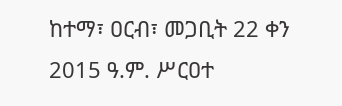ከተማ፣ ዐርብ፣ መጋቢት 22 ቀን 2015 ዓ.ም. ሥርዐተ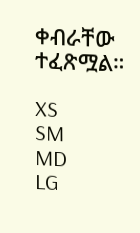ቀብራቸው ተፈጽሟል።

XS
SM
MD
LG